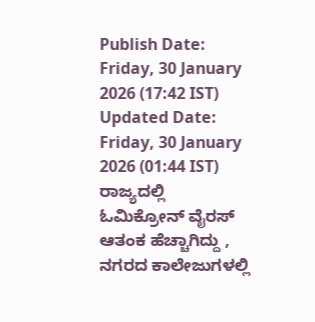Publish Date: Friday, 30 January 2026 (17:42 IST)
Updated Date: Friday, 30 January 2026 (01:44 IST)
ರಾಜ್ಯದಲ್ಲಿ ಓಮಿಕ್ರೋನ್ ವೈರಸ್ ಆತಂಕ ಹೆಚ್ಚಾಗಿದ್ದು , ನಗರದ ಕಾಲೇಜುಗಳಲ್ಲಿ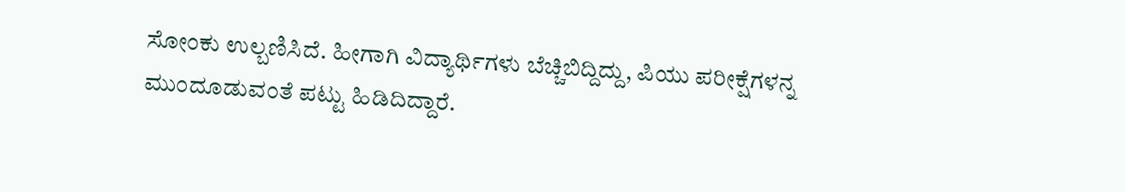ಸೋಂಕು ಉಲ್ಬಣಿಸಿದೆ. ಹೀಗಾಗಿ ವಿದ್ಯಾರ್ಥಿಗಳು ಬೆಚ್ಚಿಬಿದ್ದಿದ್ದು, ಪಿಯು ಪರೀಕ್ಷೆಗಳನ್ನ ಮುಂದೂಡುವಂತೆ ಪಟ್ಟು ಹಿಡಿದಿದ್ದಾರೆ.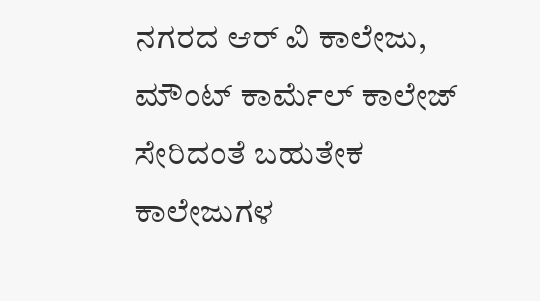ನಗರದ ಆರ್ ವಿ ಕಾಲೇಜು, ಮೌಂಟ್ ಕಾರ್ಮೆಲ್ ಕಾಲೇಜ್ ಸೇರಿದಂತೆ ಬಹುತೇಕ ಕಾಲೇಜುಗಳ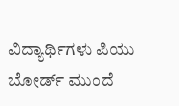ವಿದ್ಯಾರ್ಥಿಗಳು ಪಿಯು ಬೋರ್ಡ್ ಮುಂದೆ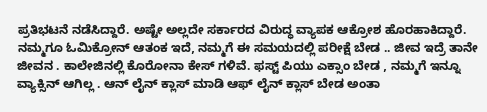ಪ್ರತಿಭಟನೆ ನಡೆಸಿದ್ದಾರೆ. ಅಷ್ಟೇ ಅಲ್ಲದೇ ಸರ್ಕಾರದ ವಿರುದ್ಧ ವ್ಯಾಪಕ ಆಕ್ರೋಶ ಹೊರಹಾಕಿದ್ದಾರೆ. ನಮ್ಮಗೂ ಓಮಿಕ್ರೋನ್ ಆತಂಕ ಇದೆ, ನಮ್ಮಗೆ ಈ ಸಮಯದಲ್ಲಿ ಪರೀಕ್ಷೆ ಬೇಡ .. ಜೀವ ಇದ್ರೆ ತಾನೇ ಜೀವನ . ಕಾಲೇಜಿನಲ್ಲಿ ಕೊರೋನಾ ಕೇಸ್ ಗಳಿವೆ. ಫಸ್ಟ್ ಪಿಯು ಎಕ್ಸಾಂ ಬೇಡ , ನಮ್ಮಗೆ ಇನ್ನೂ ವ್ಯಾಕ್ಸಿನ್ ಆಗಿಲ್ಲ . ಆನ್ ಲೈನ್ ಕ್ಲಾಸ್ ಮಾಡಿ ಆಫ್ ಲೈನ್ ಕ್ಲಾಸ್ ಬೇಡ ಅಂತಾ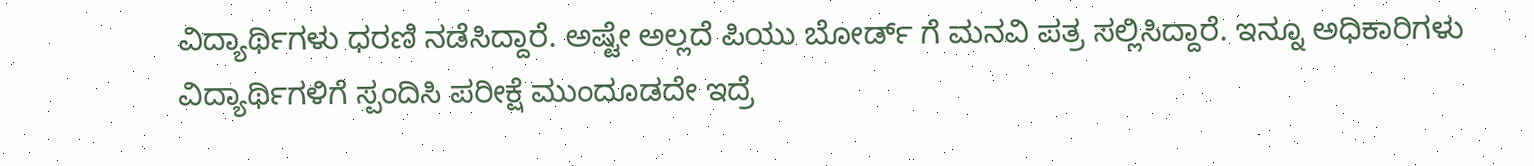ವಿದ್ಯಾರ್ಥಿಗಳು ಧರಣಿ ನಡೆಸಿದ್ದಾರೆ. ಅಷ್ಟೇ ಅಲ್ಲದೆ ಪಿಯು ಬೋರ್ಡ್ ಗೆ ಮನವಿ ಪತ್ರ ಸಲ್ಲಿಸಿದ್ದಾರೆ. ಇನ್ನೂ ಅಧಿಕಾರಿಗಳು ವಿದ್ಯಾರ್ಥಿಗಳಿಗೆ ಸ್ಪಂದಿಸಿ ಪರೀಕ್ಷೆ ಮುಂದೂಡದೇ ಇದ್ರೆ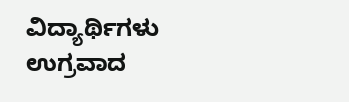ವಿದ್ಯಾರ್ಥಿಗಳು ಉಗ್ರವಾದ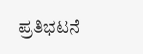ಪ್ರತಿಭಟನೆ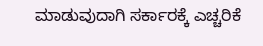ಮಾಡುವುದಾಗಿ ಸರ್ಕಾರಕ್ಕೆ ಎಚ್ಚರಿಕೆ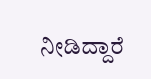ನೀಡಿದ್ದಾರೆ